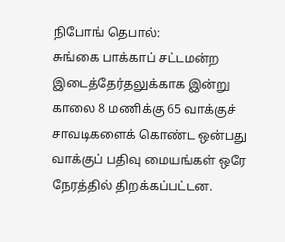நிபோங் தெபால்:
சுங்கை பாக்காப் சட்டமன்ற இடைத்தேர்தலுக்காக இன்று காலை 8 மணிக்கு 65 வாக்குச் சாவடிகளைக் கொண்ட ஒன்பது வாக்குப் பதிவு மையங்கள் ஒரே நேரத்தில் திறக்கப்பட்டன.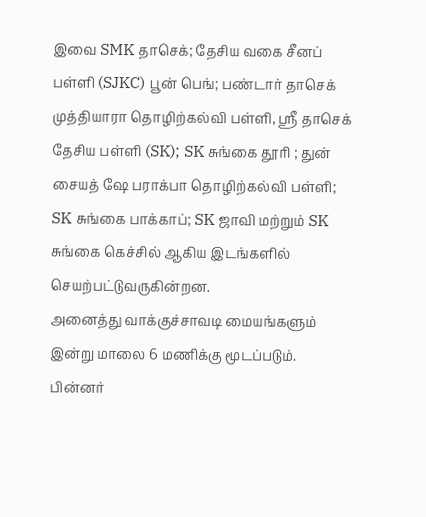இவை SMK தாசெக்; தேசிய வகை சீனப் பள்ளி (SJKC) பூன் பெங்; பண்டார் தாசெக் முத்தியாரா தொழிற்கல்வி பள்ளி, ஸ்ரீ தாசெக் தேசிய பள்ளி (SK); SK சுங்கை தூரி ; துன் சையத் ஷே பராக்பா தொழிற்கல்வி பள்ளி; SK சுங்கை பாக்காப்; SK ஜாவி மற்றும் SK சுங்கை கெச்சில் ஆகிய இடங்களில் செயற்பட்டுவருகின்றன.
அனைத்து வாக்குச்சாவடி மையங்களும் இன்று மாலை 6 மணிக்கு மூடப்படும். பின்னர்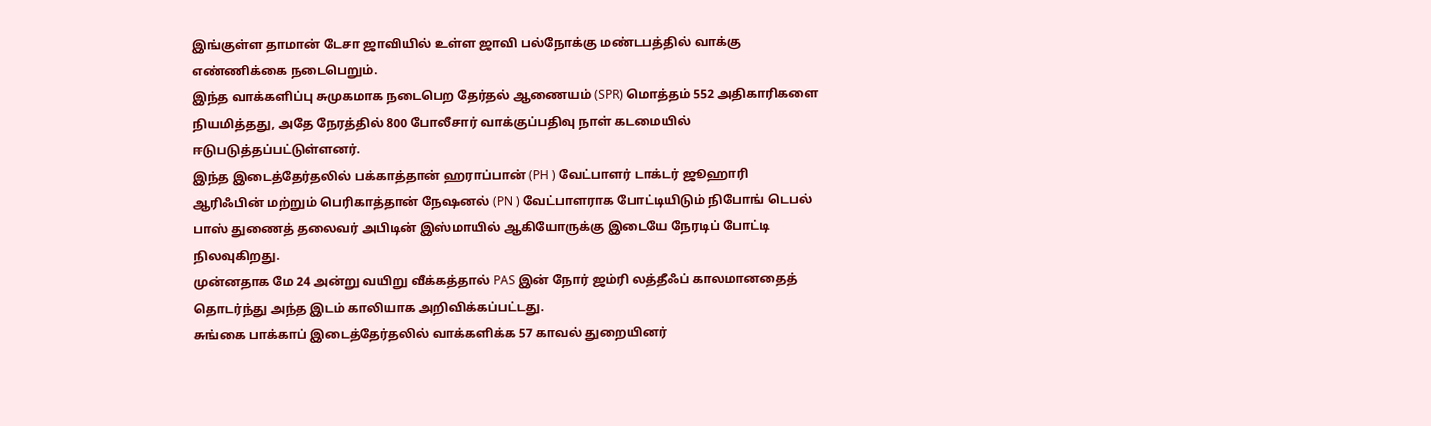இங்குள்ள தாமான் டேசா ஜாவியில் உள்ள ஜாவி பல்நோக்கு மண்டபத்தில் வாக்கு எண்ணிக்கை நடைபெறும்.
இந்த வாக்களிப்பு சுமுகமாக நடைபெற தேர்தல் ஆணையம் (SPR) மொத்தம் 552 அதிகாரிகளை நியமித்தது, அதே நேரத்தில் 800 போலீசார் வாக்குப்பதிவு நாள் கடமையில் ஈடுபடுத்தப்பட்டுள்ளனர்.
இந்த இடைத்தேர்தலில் பக்காத்தான் ஹராப்பான் (PH ) வேட்பாளர் டாக்டர் ஜூஹாரி ஆரிஃபின் மற்றும் பெரிகாத்தான் நேஷனல் (PN ) வேட்பாளராக போட்டியிடும் நிபோங் டெபல் பாஸ் துணைத் தலைவர் அபிடின் இஸ்மாயில் ஆகியோருக்கு இடையே நேரடிப் போட்டி நிலவுகிறது.
முன்னதாக மே 24 அன்று வயிறு வீக்கத்தால் PAS இன் நோர் ஜம்ரி லத்தீஃப் காலமானதைத் தொடர்ந்து அந்த இடம் காலியாக அறிவிக்கப்பட்டது.
சுங்கை பாக்காப் இடைத்தேர்தலில் வாக்களிக்க 57 காவல் துறையினர்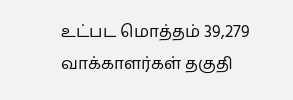உட்பட மொத்தம் 39,279 வாக்காளர்கள் தகுதி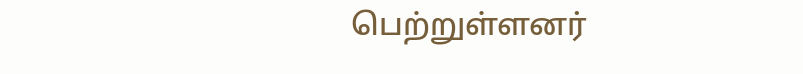பெற்றுள்ளனர்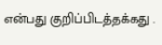என்பது குறிப்பிடத்தக்கது .